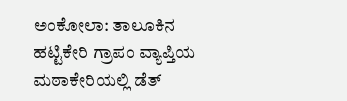ಅಂಕೋಲಾ: ತಾಲೂಕಿನ ಹಟ್ಟಿಕೇರಿ ಗ್ರಾಪಂ ವ್ಯಾಪ್ತಿಯ ಮಠಾಕೇರಿಯಲ್ಲಿ ಡೆತ್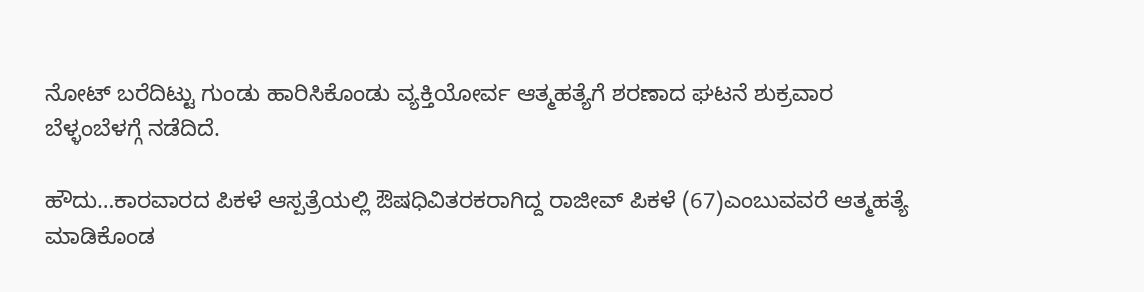ನೋಟ್ ಬರೆದಿಟ್ಟು ಗುಂಡು ಹಾರಿಸಿಕೊಂಡು ವ್ಯಕ್ತಿಯೋರ್ವ ಆತ್ಮಹತ್ಯೆಗೆ ಶರಣಾದ ಘಟನೆ ಶುಕ್ರವಾರ ಬೆಳ್ಳಂಬೆಳಗ್ಗೆ ನಡೆದಿದೆ.

ಹೌದು…ಕಾರವಾರದ ಪಿಕಳೆ ಆಸ್ಪತ್ರೆಯಲ್ಲಿ ಔಷಧಿವಿತರಕರಾಗಿದ್ದ ರಾಜೀವ್ ಪಿಕಳೆ (67)ಎಂಬುವವರೆ ಆತ್ಮಹತ್ಯೆ ಮಾಡಿಕೊಂಡ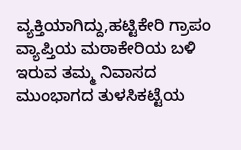ವ್ಯಕ್ತಿಯಾಗಿದ್ದು,ಹಟ್ಟಿಕೇರಿ ಗ್ರಾಪಂ ವ್ಯಾಪ್ತಿಯ ಮಠಾಕೇರಿಯ ಬಳಿ ಇರುವ ತಮ್ಮ ನಿವಾಸದ ಮುಂಭಾಗದ ತುಳಸಿಕಟ್ಟೆಯ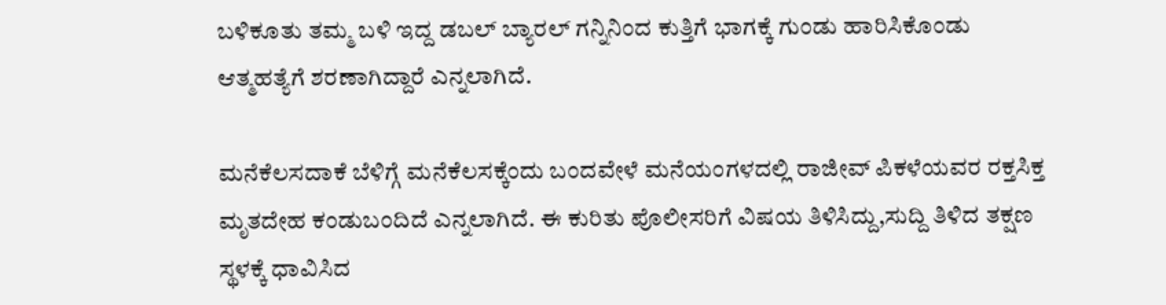ಬಳಿಕೂತು ತಮ್ಮ ಬಳಿ ಇದ್ದ ಡಬಲ್ ಬ್ಯಾರಲ್ ಗನ್ನಿನಿಂದ ಕುತ್ತಿಗೆ ಭಾಗಕ್ಕೆ ಗುಂಡು ಹಾರಿಸಿಕೊಂಡು ಆತ್ಮಹತ್ಯೆಗೆ ಶರಣಾಗಿದ್ದಾರೆ ಎನ್ನಲಾಗಿದೆ.

ಮನೆಕೆಲಸದಾಕೆ ಬೆಳಿಗ್ಗೆ ಮನೆಕೆಲಸಕ್ಕೆಂದು ಬಂದವೇಳೆ ಮನೆಯಂಗಳದಲ್ಲಿ ರಾಜೀವ್ ಪಿಕಳೆಯವರ ರಕ್ತಸಿಕ್ತ ಮೃತದೇಹ ಕಂಡುಬಂದಿದೆ ಎನ್ನಲಾಗಿದೆ. ಈ ಕುರಿತು ಪೊಲೀಸರಿಗೆ ವಿಷಯ ತಿಳಿಸಿದ್ದು,ಸುದ್ದಿ ತಿಳಿದ ತಕ್ಷಣ ಸ್ಥಳಕ್ಕೆ ಧಾವಿಸಿದ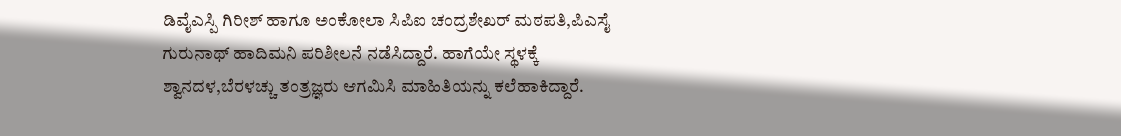ಡಿವೈಎಸ್ಪಿ ಗಿರೀಶ್ ಹಾಗೂ ಅಂಕೋಲಾ ಸಿಪಿಐ ಚಂದ್ರಶೇಖರ್ ಮಠಪತಿ,ಪಿಎಸೈ ಗುರುನಾಥ್ ಹಾದಿಮನಿ ಪರಿಶೀಲನೆ ನಡೆಸಿದ್ದಾರೆ. ಹಾಗೆಯೇ ಸ್ಥಳಕ್ಕೆ ಶ್ವಾನದಳ,ಬೆರಳಚ್ಚು ತಂತ್ರಜ್ಞರು ಆಗಮಿಸಿ ಮಾಹಿತಿಯನ್ನು ಕಲೆಹಾಕಿದ್ದಾರೆ.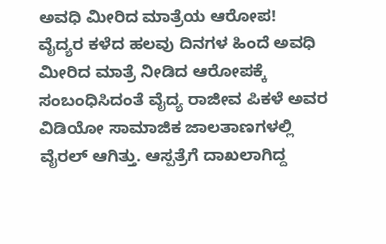ಅವಧಿ ಮೀರಿದ ಮಾತ್ರೆಯ ಆರೋಪ!
ವೈದ್ಯರ ಕಳೆದ ಹಲವು ದಿನಗಳ ಹಿಂದೆ ಅವಧಿ ಮೀರಿದ ಮಾತ್ರೆ ನೀಡಿದ ಆರೋಪಕ್ಕೆ ಸಂಬಂಧಿಸಿದಂತೆ ವೈದ್ಯ ರಾಜೀವ ಪಿಕಳೆ ಅವರ ವಿಡಿಯೋ ಸಾಮಾಜಿಕ ಜಾಲತಾಣಗಳಲ್ಲಿ ವೈರಲ್ ಆಗಿತ್ತು. ಆಸ್ಪತ್ರೆಗೆ ದಾಖಲಾಗಿದ್ದ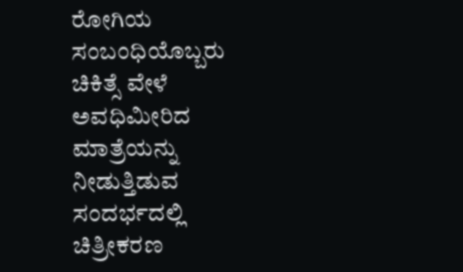ರೋಗಿಯ ಸಂಬಂಧಿಯೊಬ್ಬರು ಚಿಕಿತ್ಸೆ ವೇಳೆ ಅವಧಿಮೀರಿದ ಮಾತ್ರೆಯನ್ನು ನೀಡುತ್ತಿಡುವ ಸಂದರ್ಭದಲ್ಲಿ ಚಿತ್ರೀಕರಣ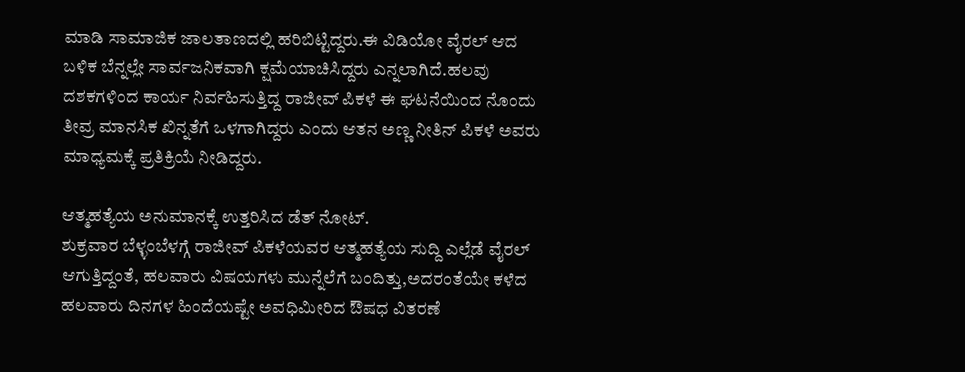ಮಾಡಿ ಸಾಮಾಜಿಕ ಜಾಲತಾಣದಲ್ಲಿ ಹರಿಬಿಟ್ಟಿದ್ದರು.ಈ ವಿಡಿಯೋ ವೈರಲ್ ಆದ ಬಳಿಕ ಬೆನ್ನಲ್ಲೇ ಸಾರ್ವಜನಿಕವಾಗಿ ಕ್ಷಮೆಯಾಚಿಸಿದ್ದರು ಎನ್ನಲಾಗಿದೆ.ಹಲವು ದಶಕಗಳಿಂದ ಕಾರ್ಯ ನಿರ್ವಹಿಸುತ್ತಿದ್ದ ರಾಜೀವ್ ಪಿಕಳೆ ಈ ಘಟನೆಯಿಂದ ನೊಂದು ತೀವ್ರ ಮಾನಸಿಕ ಖಿನ್ನತೆಗೆ ಒಳಗಾಗಿದ್ದರು ಎಂದು ಆತನ ಅಣ್ಣ ನೀತಿನ್ ಪಿಕಳೆ ಅವರು ಮಾಧ್ಯಮಕ್ಕೆ ಪ್ರತಿಕ್ರಿಯೆ ನೀಡಿದ್ದರು.

ಆತ್ಮಹತ್ಯೆಯ ಅನುಮಾನಕ್ಕೆ ಉತ್ತರಿಸಿದ ಡೆತ್ ನೋಟ್.
ಶುಕ್ರವಾರ ಬೆಳ್ಳಂಬೆಳಗ್ಗೆ ರಾಜೀವ್ ಪಿಕಳೆಯವರ ಆತ್ಮಹತ್ಯೆಯ ಸುದ್ದಿ ಎಲ್ಲೆಡೆ ವೈರಲ್ ಆಗುತ್ತಿದ್ದಂತೆ, ಹಲವಾರು ವಿಷಯಗಳು ಮುನ್ನೆಲೆಗೆ ಬಂದಿತ್ತು,ಅದರಂತೆಯೇ ಕಳೆದ ಹಲವಾರು ದಿನಗಳ ಹಿಂದೆಯಷ್ಟೇ ಅವಧಿಮೀರಿದ ಔಷಧ ವಿತರಣೆ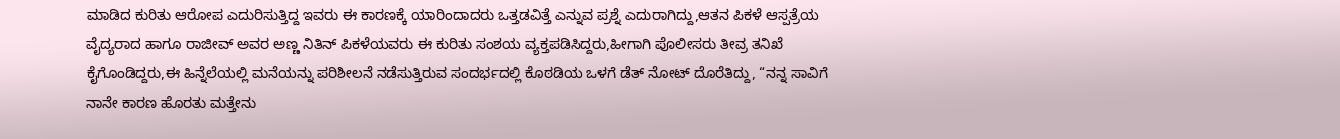ಮಾಡಿದ ಕುರಿತು ಆರೋಪ ಎದುರಿಸುತ್ತಿದ್ದ ಇವರು ಈ ಕಾರಣಕ್ಕೆ ಯಾರಿಂದಾದರು ಒತ್ತಡವಿತ್ತೆ ಎನ್ನುವ ಪ್ರಶ್ನೆ ಎದುರಾಗಿದ್ದು,ಆತನ ಪಿಕಳೆ ಆಸ್ಪತ್ರೆಯ ವೈದ್ಯರಾದ ಹಾಗೂ ರಾಜೀವ್ ಅವರ ಅಣ್ಣ ನಿತಿನ್ ಪಿಕಳೆಯವರು ಈ ಕುರಿತು ಸಂಶಯ ವ್ಯಕ್ತಪಡಿಸಿದ್ದರು,ಹೀಗಾಗಿ ಪೊಲೀಸರು ತೀವ್ರ ತನಿಖೆ ಕೈಗೊಂಡಿದ್ದರು,ಈ ಹಿನ್ನೆಲೆಯಲ್ಲಿ ಮನೆಯನ್ನು ಪರಿಶೀಲನೆ ನಡೆಸುತ್ತಿರುವ ಸಂದರ್ಭದಲ್ಲಿ ಕೊಠಡಿಯ ಒಳಗೆ ಡೆತ್ ನೋಟ್ ದೊರೆತಿದ್ದು, “ನನ್ನ ಸಾವಿಗೆ ನಾನೇ ಕಾರಣ ಹೊರತು ಮತ್ತೇನು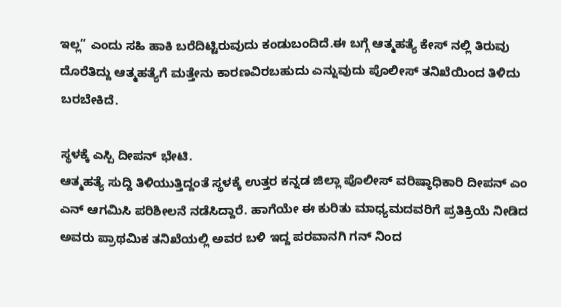ಇಲ್ಲ” ಎಂದು ಸಹಿ ಹಾಕಿ ಬರೆದಿಟ್ಟಿರುವುದು ಕಂಡುಬಂದಿದೆ.ಈ ಬಗ್ಗೆ ಆತ್ಮಹತ್ಯೆ ಕೇಸ್ ನಲ್ಲಿ ತಿರುವು ದೊರೆತಿದ್ದು ಆತ್ಮಹತ್ಯೆಗೆ ಮತ್ತೇನು ಕಾರಣವಿರಬಹುದು ಎನ್ನುವುದು ಪೊಲೀಸ್ ತನಿಖೆಯಿಂದ ತಿಳಿದು ಬರಬೇಕಿದೆ.

ಸ್ಥಳಕ್ಕೆ ಎಸ್ಪಿ ದೀಪನ್ ಭೇಟಿ.
ಆತ್ಮಹತ್ಯೆ ಸುದ್ದಿ ತಿಳಿಯುತ್ತಿದ್ದಂತೆ ಸ್ಥಳಕ್ಕೆ ಉತ್ತರ ಕನ್ನಡ ಜಿಲ್ಲಾ ಪೊಲೀಸ್ ವರಿಷ್ಠಾಧಿಕಾರಿ ದೀಪನ್ ಎಂ ಎನ್ ಆಗಮಿಸಿ ಪರಿಶೀಲನೆ ನಡೆಸಿದ್ದಾರೆ. ಹಾಗೆಯೇ ಈ ಕುರಿತು ಮಾಧ್ಯಮದವರಿಗೆ ಪ್ರತಿಕ್ರಿಯೆ ನೀಡಿದ ಅವರು ಪ್ರಾಥಮಿಕ ತನಿಖೆಯಲ್ಲಿ ಅವರ ಬಳಿ ಇದ್ದ ಪರವಾನಗಿ ಗನ್ ನಿಂದ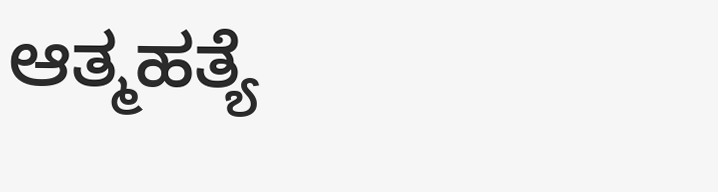ಆತ್ಮಹತ್ಯೆ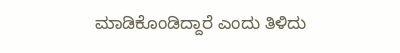ಮಾಡಿಕೊಂಡಿದ್ದಾರೆ ಎಂದು ತಿಳಿದು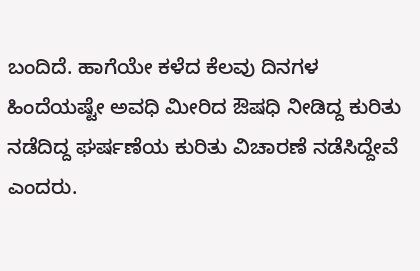ಬಂದಿದೆ. ಹಾಗೆಯೇ ಕಳೆದ ಕೆಲವು ದಿನಗಳ ಹಿಂದೆಯಷ್ಟೇ ಅವಧಿ ಮೀರಿದ ಔಷಧಿ ನೀಡಿದ್ದ ಕುರಿತು ನಡೆದಿದ್ದ ಘರ್ಷಣೆಯ ಕುರಿತು ವಿಚಾರಣೆ ನಡೆಸಿದ್ದೇವೆ ಎಂದರು.